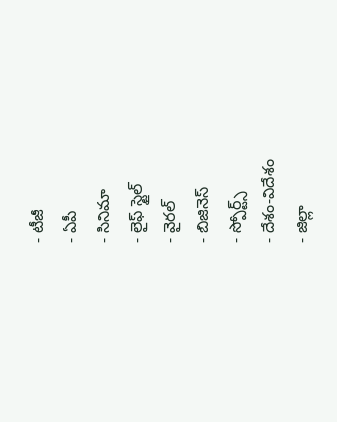- టీజీ
- ఏపీ
- సినిమా
- లైఫ్ స్టైల్
- వైరల్
- బిజినెస్
- స్పోర్ట్స్
- దేశం-విదేశం
- జిల్లా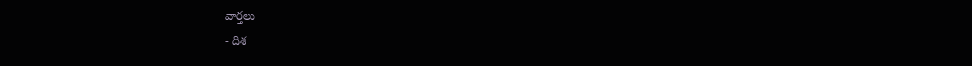వార్తలు
- దిశ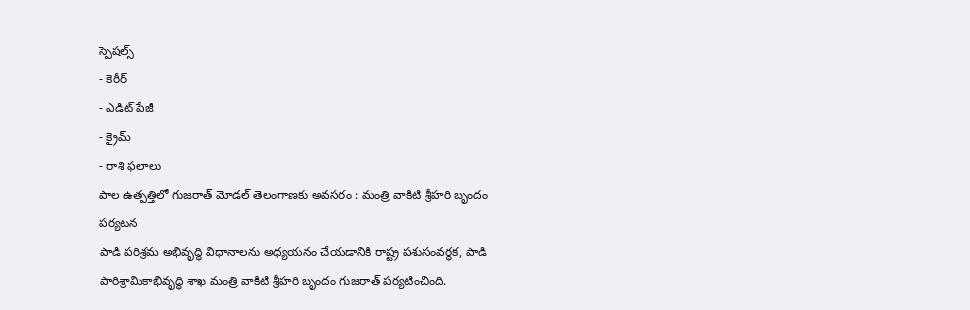స్పెషల్స్
- కెరీర్
- ఎడిట్ పేజీ
- క్రైమ్
- రాశి ఫలాలు
పాల ఉత్పత్తిలో గుజరాత్ మోడల్ తెలంగాణకు అవసరం : మంత్రి వాకిటి శ్రీహరి బృందం పర్యటన
పాడి పరిశ్రమ అభివృద్ధి విధానాలను అధ్యయనం చేయడానికి రాష్ట్ర పశుసంవర్ధక, పాడి పారిశ్రామికాభివృద్ధి శాఖ మంత్రి వాకిటి శ్రీహరి బృందం గుజరాత్ పర్యటించింది.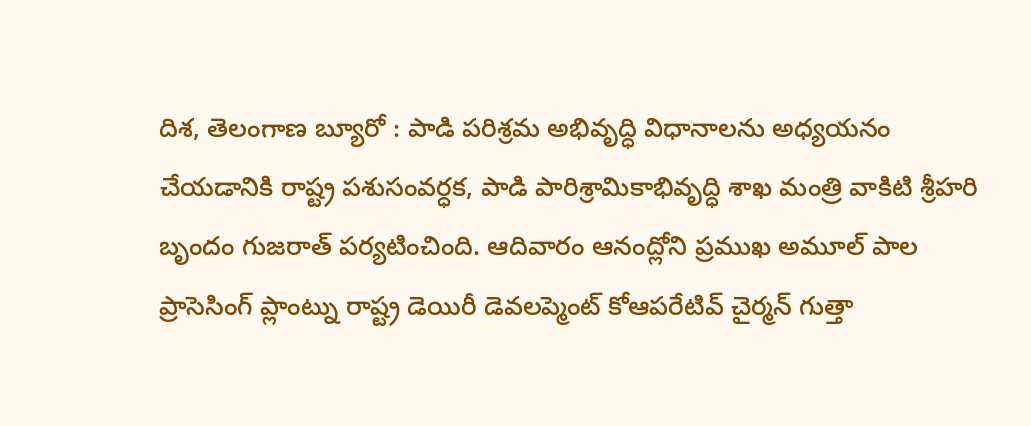దిశ, తెలంగాణ బ్యూరో : పాడి పరిశ్రమ అభివృద్ధి విధానాలను అధ్యయనం చేయడానికి రాష్ట్ర పశుసంవర్ధక, పాడి పారిశ్రామికాభివృద్ధి శాఖ మంత్రి వాకిటి శ్రీహరి బృందం గుజరాత్ పర్యటించింది. ఆదివారం ఆనంద్లోని ప్రముఖ అమూల్ పాల ప్రాసెసింగ్ ప్లాంట్ను రాష్ట్ర డెయిరీ డెవలప్మెంట్ కోఆపరేటివ్ చైర్మన్ గుత్తా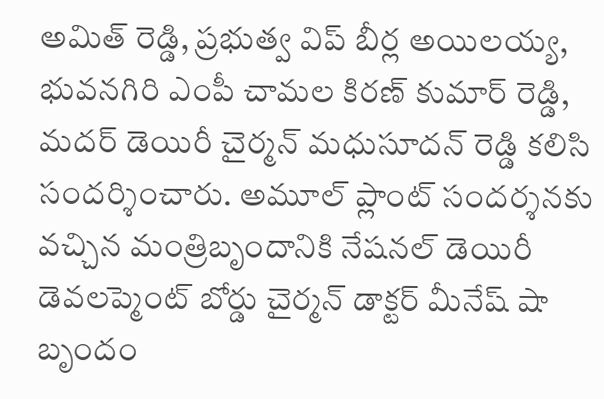అమిత్ రెడ్డి, ప్రభుత్వ విప్ బీర్ల అయిలయ్య, భువనగిరి ఎంపీ చామల కిరణ్ కుమార్ రెడ్డి, మదర్ డెయిరీ చైర్మన్ మధుసూదన్ రెడ్డి కలిసి సందర్శించారు. అమూల్ ప్లాంట్ సందర్శనకు వచ్చిన మంత్రిబృందానికి నేషనల్ డెయిరీ డెవలప్మెంట్ బోర్డు చైర్మన్ డాక్టర్ మీనేష్ షా బృందం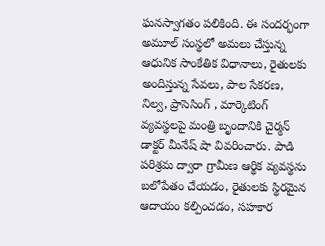ఘనస్వాగతం పలికింది. ఈ సందర్భంగా అమూల్ సంస్థలో అమలు చేస్తున్న ఆధునిక సాంకేతిక విధానాలు, రైతులకు అందిస్తున్న సేవలు, పాల సేకరణ, నిల్వ, ప్రాసెసింగ్ , మార్కెటింగ్ వ్యవస్థలపై మంత్రి బృందానికి చైర్మన్ డాక్టర్ మీనేష్ షా వివరించారు. పాడి పరిశ్రమ ద్వారా గ్రామీణ ఆర్థిక వ్యవస్థను బలోపేతం చేయడం, రైతులకు స్థిరమైన ఆదాయం కల్పించడం, సహకార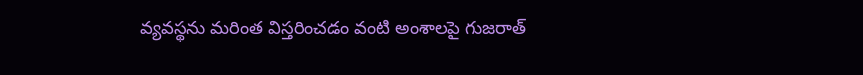వ్యవస్థను మరింత విస్తరించడం వంటి అంశాలపై గుజరాత్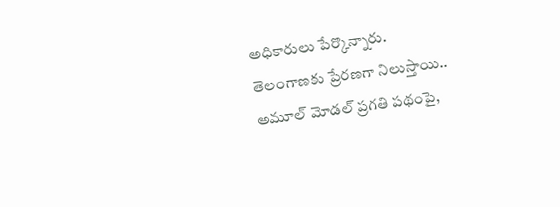అధికారులు పేర్కొన్నారు.
తెలంగాణకు ప్రేరణగా నిలుస్తాయి..
అమూల్ మోడల్ ప్రగతి పథంపై,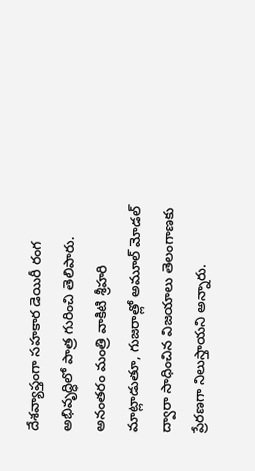దేశవ్యాప్తంగా సహకార డెయిరీ రంగ అభివృద్ధిలో పాత్ర గురించి తెలిపారు. అనంతరం మంత్రి వాకిటి శ్రీహరి మాట్లాడుతూ, గుజరాత్లో అమూల్ మోడల్ ద్వారా సాధించిన విజయాలు తెలంగాణకు ప్రేరణగా నిలుస్తాయని అన్నారు.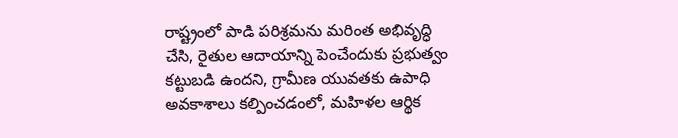రాష్ట్రంలో పాడి పరిశ్రమను మరింత అభివృద్ధి చేసి, రైతుల ఆదాయాన్ని పెంచేందుకు ప్రభుత్వం కట్టుబడి ఉందని, గ్రామీణ యువతకు ఉపాధి అవకాశాలు కల్పించడంలో, మహిళల ఆర్థిక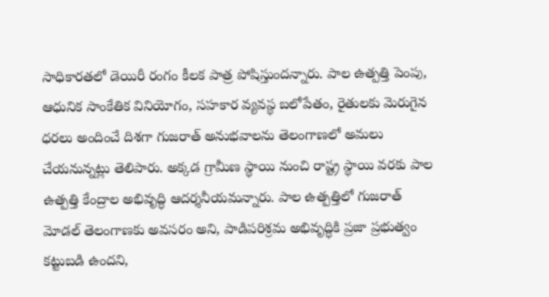సాధికారతలో డెయిరీ రంగం కీలక పాత్ర పోషిస్తుందన్నారు. పాల ఉత్పత్తి పెంపు, ఆధునిక సాంకేతిక వినియోగం, సహకార వ్యవస్థ బలోపేతం, రైతులకు మెరుగైన ధరలు అందించే దిశగా గుజరాత్ అనుభవాలను తెలంగాణలో అమలు చేయనున్నట్లు తెలిపారు. అక్కడ గ్రామీణ స్థాయి నుంచి రాష్ట్ర స్థాయి వరకు పాల ఉత్పత్తి కేంద్రాల అభివృద్ధి ఆదర్శనీయమన్నారు. పాల ఉత్పత్తిలో గుజరాత్ మోడల్ తెలంగాణకు అవసరం అని, పాడిపరిశ్రమ అభివృద్ధికి ప్రజా ప్రభుత్వం కట్టుబడి ఉందని,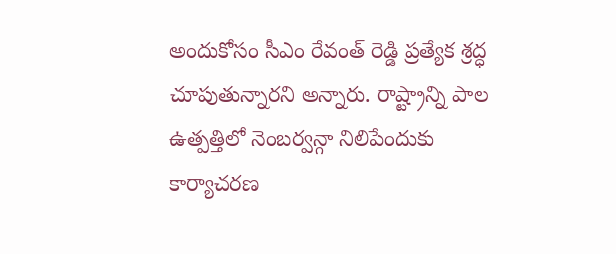అందుకోసం సీఎం రేవంత్ రెడ్డి ప్రత్యేక శ్రద్ధ చూపుతున్నారని అన్నారు. రాష్ట్రాన్ని పాల ఉత్పత్తిలో నెంబర్వన్గా నిలిపేందుకు కార్యాచరణ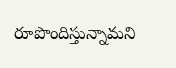రూపొందిస్తున్నామని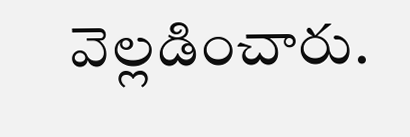వెల్లడించారు.